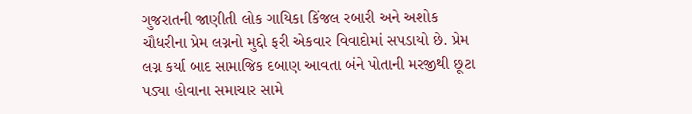ગુજરાતની જાણીતી લોક ગાયિકા કિંજલ રબારી અને અશોક ચૌધરીના પ્રેમ લગ્નનો મુદ્દો ફરી એકવાર વિવાદોમાં સપડાયો છે. પ્રેમ લગ્ન કર્યા બાદ સામાજિક દબાણ આવતા બંને પોતાની મરજીથી છૂટા પડ્યા હોવાના સમાચાર સામે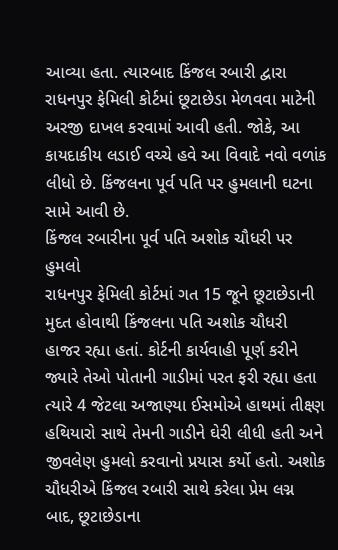આવ્યા હતા. ત્યારબાદ કિંજલ રબારી દ્વારા રાધનપુર ફેમિલી કોર્ટમાં છૂટાછેડા મેળવવા માટેની અરજી દાખલ કરવામાં આવી હતી. જોકે, આ કાયદાકીય લડાઈ વચ્ચે હવે આ વિવાદે નવો વળાંક લીધો છે. કિંજલના પૂર્વ પતિ પર હુમલાની ઘટના સામે આવી છે.
કિંજલ રબારીના પૂર્વ પતિ અશોક ચૌધરી પર હુમલો
રાધનપુર ફેમિલી કોર્ટમાં ગત 15 જૂને છૂટાછેડાની મુદત હોવાથી કિંજલના પતિ અશોક ચૌધરી હાજર રહ્યા હતાં. કોર્ટની કાર્યવાહી પૂર્ણ કરીને જ્યારે તેઓ પોતાની ગાડીમાં પરત ફરી રહ્યા હતા ત્યારે 4 જેટલા અજાણ્યા ઈસમોએ હાથમાં તીક્ષ્ણ હથિયારો સાથે તેમની ગાડીને ઘેરી લીધી હતી અને જીવલેણ હુમલો કરવાનો પ્રયાસ કર્યો હતો. અશોક ચૌધરીએ કિંજલ રબારી સાથે કરેલા પ્રેમ લગ્ન બાદ, છૂટાછેડાના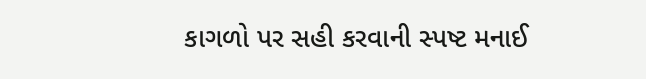કાગળો પર સહી કરવાની સ્પષ્ટ મનાઈ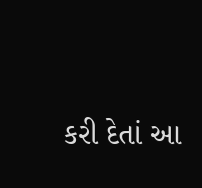કરી દેતાં આ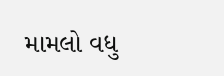મામલો વધુ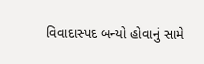વિવાદાસ્પદ બન્યો હોવાનું સામે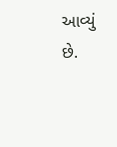આવ્યું છે.